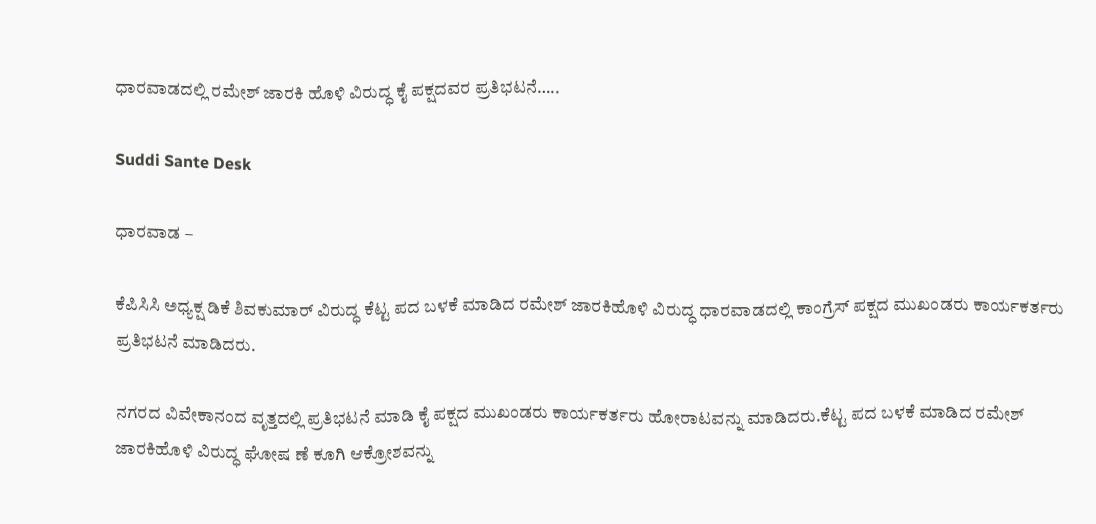ಧಾರವಾಡದಲ್ಲಿ ರಮೇಶ್ ಜಾರಕಿ ಹೊಳಿ ವಿರುದ್ಧ ಕೈ ಪಕ್ಷದವರ ಪ್ರತಿಭಟನೆ…..

Suddi Sante Desk

ಧಾರವಾಡ –

ಕೆಪಿಸಿಸಿ ಅಧ್ಯಕ್ಷ ಡಿಕೆ ಶಿವಕುಮಾರ್ ವಿರುದ್ಧ ಕೆಟ್ಟ ಪದ ಬಳಕೆ ಮಾಡಿದ ರಮೇಶ್ ಜಾರಕಿಹೊಳಿ ವಿರುದ್ಧ ಧಾರವಾಡದಲ್ಲಿ ಕಾಂಗ್ರೆಸ್ ಪಕ್ಷದ ಮುಖಂಡರು ಕಾರ್ಯಕರ್ತರು ಪ್ರತಿಭಟನೆ ಮಾಡಿದರು.

ನಗರದ ವಿವೇಕಾನಂದ ವೃತ್ತದಲ್ಲಿ ಪ್ರತಿಭಟನೆ ಮಾಡಿ ಕೈ ಪಕ್ಷದ ಮುಖಂಡರು ಕಾರ್ಯಕರ್ತರು ಹೋರಾಟವನ್ನು ಮಾಡಿದರು.ಕೆಟ್ಟ ಪದ ಬಳಕೆ ಮಾಡಿದ ರಮೇಶ್ ಜಾರಕಿಹೊಳಿ ವಿರುದ್ಧ ಘೋಷ ಣೆ ಕೂಗಿ ಆಕ್ರೋಶವನ್ನು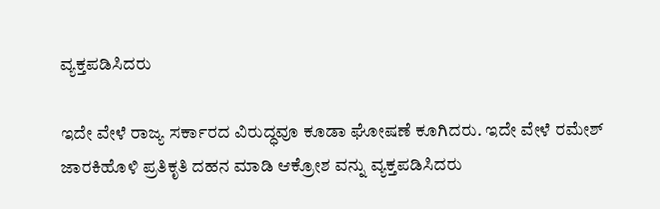ವ್ಯಕ್ತಪಡಿಸಿದರು

ಇದೇ ವೇಳೆ ರಾಜ್ಯ ಸರ್ಕಾರದ ವಿರುದ್ಧವೂ ಕೂಡಾ ಘೋಷಣೆ ಕೂಗಿದರು. ಇದೇ ವೇಳೆ ರಮೇಶ್ ಜಾರಕಿಹೊಳಿ ಪ್ರತಿಕೃತಿ ದಹನ ಮಾಡಿ ಆಕ್ರೋಶ ವನ್ನು ವ್ಯಕ್ತಪಡಿಸಿದರು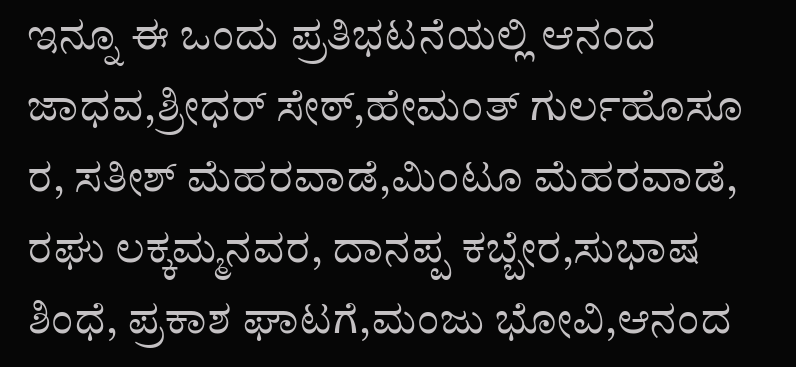ಇನ್ನೂ ಈ ಒಂದು ಪ್ರತಿಭಟನೆಯಲ್ಲಿ ಆನಂದ ಜಾಧವ,ಶ್ರೀಧರ್ ಸೇಠ್,ಹೇಮಂತ್ ಗುರ್ಲಹೊಸೂ ರ, ಸತೀಶ್ ಮೆಹರವಾಡೆ,ಮಿಂಟೂ ಮೆಹರವಾಡೆ, ರಘು ಲಕ್ಕಮ್ಮನವರ, ದಾನಪ್ಪ ಕಬ್ಬೇರ,ಸುಭಾಷ ಶಿಂಧೆ, ಪ್ರಕಾಶ ಘಾಟಗೆ,ಮಂಜು ಭೋವಿ,ಆನಂದ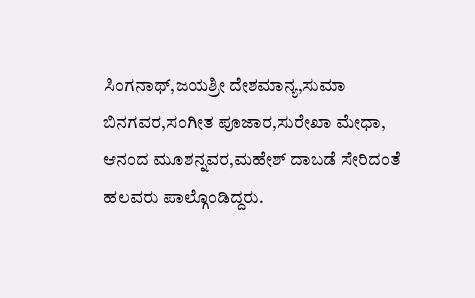ಸಿಂಗನಾಥ್,ಜಯಶ್ರೀ ದೇಶಮಾನ್ಯ,ಸುಮಾ ಬಿನಗವರ,ಸಂಗೀತ ಪೂಜಾರ,ಸುರೇಖಾ ಮೇಧಾ, ಆನಂದ ಮೂಶನ್ನವರ,ಮಹೇಶ್ ದಾಬಡೆ ಸೇರಿದಂತೆ ಹಲವರು ಪಾಲ್ಗೊಂಡಿದ್ದರು.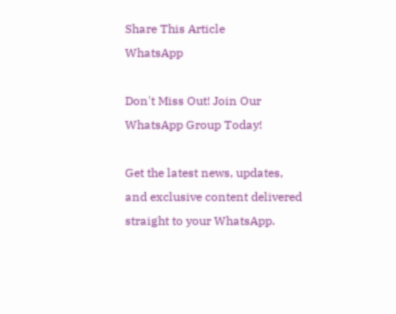Share This Article
WhatsApp

Don't Miss Out! Join Our WhatsApp Group Today!

Get the latest news, updates, and exclusive content delivered straight to your WhatsApp.